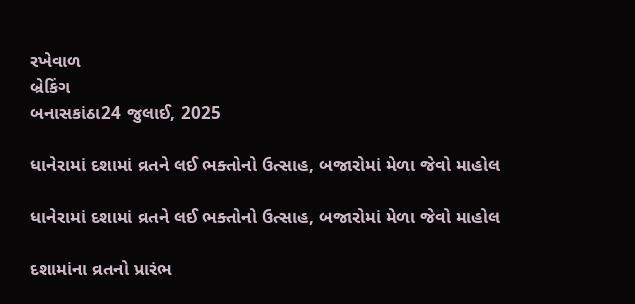રખેવાળ
બ્રેકિંગ
બનાસકાંઠા24 જુલાઈ, 2025

ધાનેરામાં દશામાં વ્રતને લઈ ભક્તોનો ઉત્સાહ, બજારોમાં મેળા જેવો માહોલ

ધાનેરામાં દશામાં વ્રતને લઈ ભક્તોનો ઉત્સાહ, બજારોમાં મેળા જેવો માહોલ

દશામાંના વ્રતનો પ્રારંભ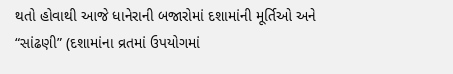થતો હોવાથી આજે ધાનેરાની બજારોમાં દશામાંની મૂર્તિઓ અને “સાંઢણી” (દશામાંના વ્રતમાં ઉપયોગમાં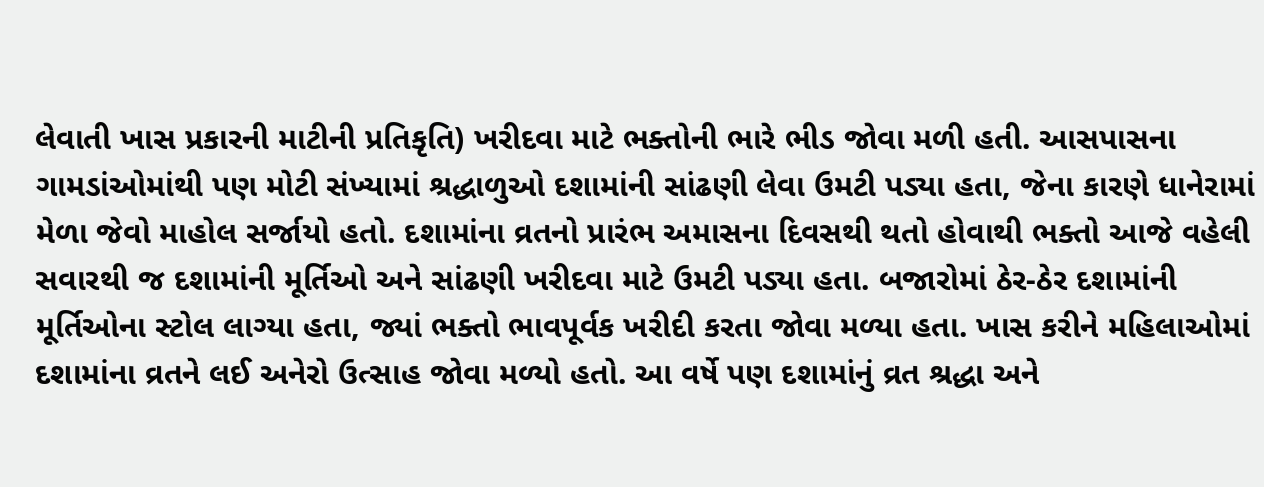લેવાતી ખાસ પ્રકારની માટીની પ્રતિકૃતિ) ખરીદવા માટે ભક્તોની ભારે ભીડ જોવા મળી હતી. આસપાસના ગામડાંઓમાંથી પણ મોટી સંખ્યામાં શ્રદ્ધાળુઓ દશામાંની સાંઢણી લેવા ઉમટી પડ્યા હતા, જેના કારણે ધાનેરામાં મેળા જેવો માહોલ સર્જાયો હતો. દશામાંના વ્રતનો પ્રારંભ અમાસના દિવસથી થતો હોવાથી ભક્તો આજે વહેલી સવારથી જ દશામાંની મૂર્તિઓ અને સાંઢણી ખરીદવા માટે ઉમટી પડ્યા હતા. બજારોમાં ઠેર-ઠેર દશામાંની મૂર્તિઓના સ્ટોલ લાગ્યા હતા, જ્યાં ભક્તો ભાવપૂર્વક ખરીદી કરતા જોવા મળ્યા હતા. ખાસ કરીને મહિલાઓમાં દશામાંના વ્રતને લઈ અનેરો ઉત્સાહ જોવા મળ્યો હતો. આ વર્ષે પણ દશામાંનું વ્રત શ્રદ્ધા અને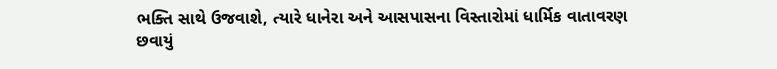ભક્તિ સાથે ઉજવાશે, ત્યારે ધાનેરા અને આસપાસના વિસ્તારોમાં ધાર્મિક વાતાવરણ છવાયું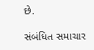છે.

સંબંધિત સમાચાર